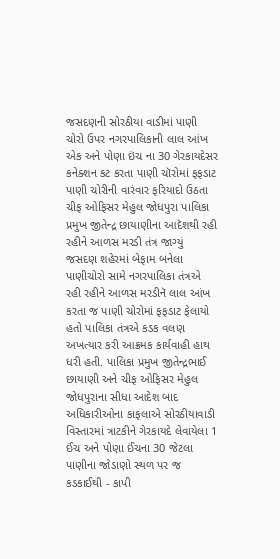જસદણની સોરઠીયા વાડીમાં પાણી ચોરો ઉપર નગરપાલિકાની લાલ આંખ એક અને પોણા ઇંચ ના 30 ગેરકાયદેસર કનેક્શન કટ કરતા પાણી ચૉરોમાં ફફડાટ
પાણી ચોરીની વારંવાર ફરિયાદો ઉઠતા ચીફ ઓફિસર મેહુલ જોધપુરા પાલિકા પ્રમુખ જીતેન્દ્ર છાયાણીના આદૅશથી રહી રહીને આળસ મરડી તંત્ર જાગ્યું
જસદણ શહેરમાં બેફામ બનેલા પાણીચોરો સામે નગરપાલિકા તંત્રએ રહી રહીને આળસ મરડીનૅ લાલ આંખ કરતા જ પાણી ચોરોમાં ફફડાટ ફેલાયો હતો પાલિકા તંત્રએ કડક વલણ અખત્યાર કરી આક્રમક કાર્યવાહી હાથ ધરી હતી. પાલિકા પ્રમુખ જીતેન્દ્રભાઈ છાયાણી અને ચીફ ઓફિસર મેહુલ જોધપુરાના સીધા આદેશ બાદ અધિકારીઓના કાફલાએ સોરઠીયાવાડી વિસ્તારમાં ત્રાટકીને ગેરકાયદે લેવાયેલા 1 ઈંચ અને પોણા ઈંચના 30 જેટલા પાણીના જોડાણો સ્થળ પર જ કડકાઈથી - કાપી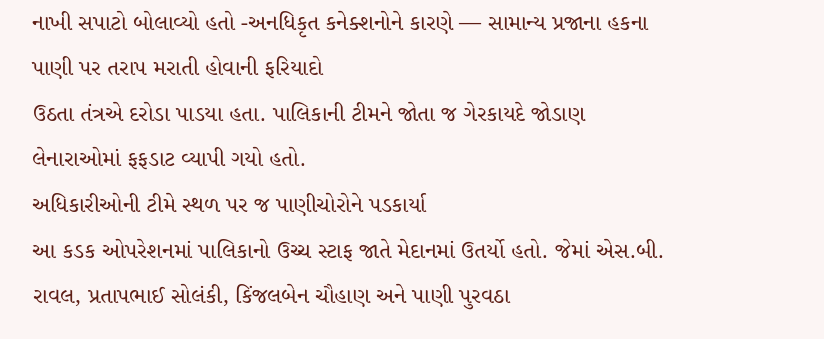નાખી સપાટો બોલાવ્યો હતો -અનધિકૃત કનેક્શનોને કારણે — સામાન્ય પ્રજાના હકના પાણી પર તરાપ મરાતી હોવાની ફરિયાદો
ઉઠતા તંત્રએ દરોડા પાડયા હતા. પાલિકાની ટીમને જોતા જ ગેરકાયદે જોડાણ લેનારાઓમાં ફફડાટ વ્યાપી ગયો હતો.
અધિકારીઓની ટીમે સ્થળ પર જ પાણીચોરોને પડકાર્યા
આ કડક ઓપરેશનમાં પાલિકાનો ઉચ્ચ સ્ટાફ જાતે મેદાનમાં ઉતર્યો હતો. જેમાં એસ.બી. રાવલ, પ્રતાપભાઈ સોલંકી, કિંજલબેન ચૌહાણ અને પાણી પુરવઠા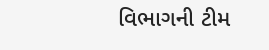વિભાગની ટીમ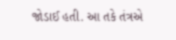જોડાઈ હતી. આ તકે તંત્રએ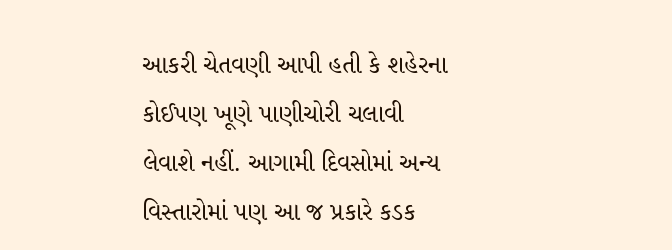આકરી ચેતવણી આપી હતી કે શહેરના કોઈપણ ખૂણે પાણીચોરી ચલાવી લેવાશે નહીં. આગામી દિવસોમાં અન્ય વિસ્તારોમાં પણ આ જ પ્રકારે કડક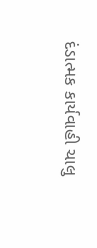દંડાત્મક કાર્યવાહી ચાલુ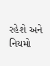રહેશે અને નિયમો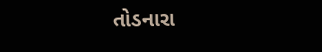તોડનારા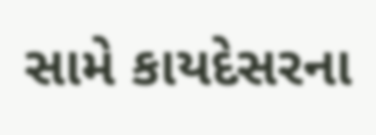સામે કાયદેસરના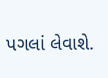પગલાં લેવાશે.